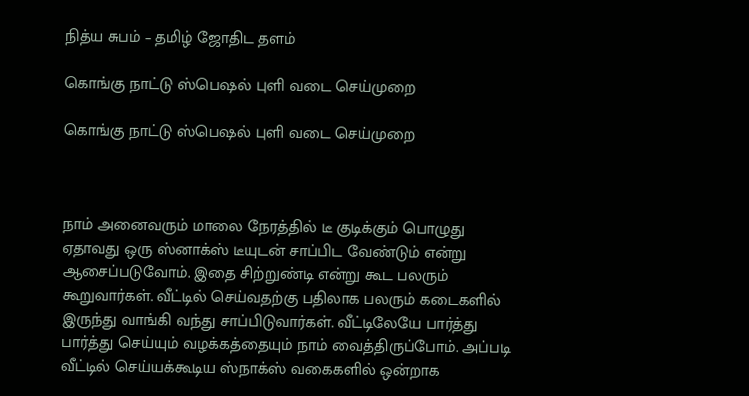நித்ய சுபம் – தமிழ் ஜோதிட தளம்

கொங்கு நாட்டு ஸ்பெஷல் புளி வடை செய்முறை

கொங்கு நாட்டு ஸ்பெஷல் புளி வடை செய்முறை



நாம் அனைவரும் மாலை நேரத்தில் டீ குடிக்கும் பொழுது ஏதாவது ஒரு ஸ்னாக்ஸ் டீயுடன் சாப்பிட வேண்டும் என்று ஆசைப்படுவோம். இதை சிற்றுண்டி என்று கூட பலரும் கூறுவார்கள். வீட்டில் செய்வதற்கு பதிலாக பலரும் கடைகளில் இருந்து வாங்கி வந்து சாப்பிடுவார்கள். வீட்டிலேயே பார்த்து பார்த்து செய்யும் வழக்கத்தையும் நாம் வைத்திருப்போம். அப்படி வீட்டில் செய்யக்கூடிய ஸ்நாக்ஸ் வகைகளில் ஒன்றாக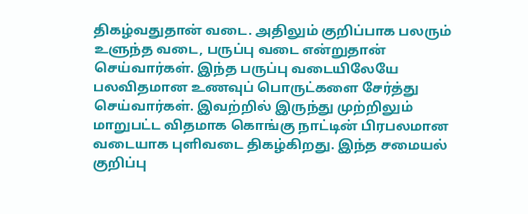திகழ்வதுதான் வடை. அதிலும் குறிப்பாக பலரும் உளுந்த வடை, பருப்பு வடை என்றுதான் செய்வார்கள். இந்த பருப்பு வடையிலேயே பலவிதமான உணவுப் பொருட்களை சேர்த்து செய்வார்கள். இவற்றில் இருந்து முற்றிலும் மாறுபட்ட விதமாக கொங்கு நாட்டின் பிரபலமான வடையாக புளிவடை திகழ்கிறது. இந்த சமையல் குறிப்பு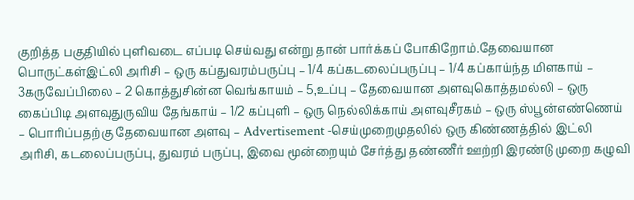குறித்த பகுதியில் புளிவடை எப்படி செய்வது என்று தான் பார்க்கப் போகிறோம்.தேவையான பொருட்கள்இட்லி அரிசி – ஒரு கப்துவரம்பருப்பு – 1/4 கப்கடலைப்பருப்பு – 1/4 கப்காய்ந்த மிளகாய் – 3கருவேப்பிலை – 2 கொத்துசின்ன வெங்காயம் – 5,உப்பு – தேவையான அளவுகொத்தமல்லி – ஒரு கைப்பிடி அளவுதுருவிய தேங்காய் – 1/2 கப்புளி – ஒரு நெல்லிக்காய் அளவுசீரகம் – ஒரு ஸ்பூன்எண்ணெய் – பொரிப்பதற்கு தேவையான அளவு – Advertisement -செய்முறைமுதலில் ஒரு கிண்ணத்தில் இட்லி அரிசி, கடலைப்பருப்பு, துவரம் பருப்பு, இவை மூன்றையும் சேர்த்து தண்ணீர் ஊற்றி இரண்டு முறை கழுவி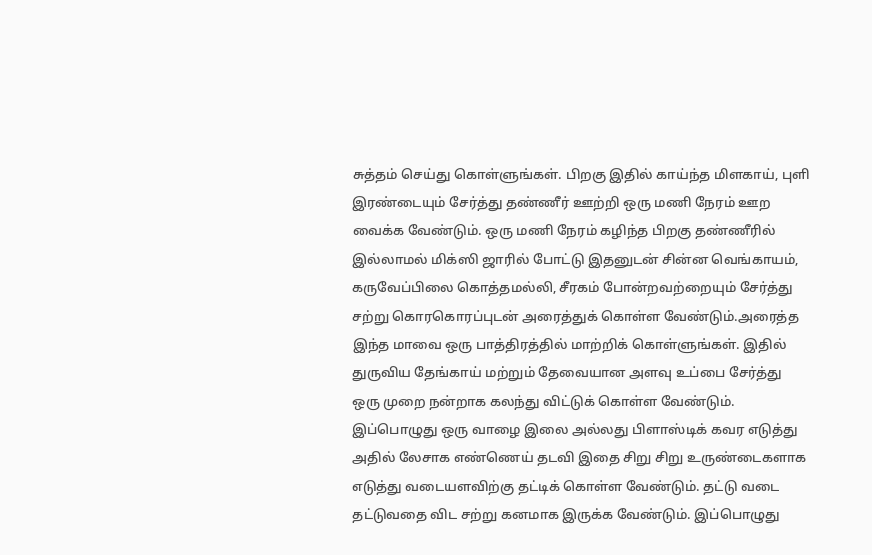சுத்தம் செய்து கொள்ளுங்கள். பிறகு இதில் காய்ந்த மிளகாய், புளி இரண்டையும் சேர்த்து தண்ணீர் ஊற்றி ஒரு மணி நேரம் ஊற வைக்க வேண்டும். ஒரு மணி நேரம் கழிந்த பிறகு தண்ணீரில் இல்லாமல் மிக்ஸி ஜாரில் போட்டு இதனுடன் சின்ன வெங்காயம், கருவேப்பிலை கொத்தமல்லி, சீரகம் போன்றவற்றையும் சேர்த்து சற்று கொரகொரப்புடன் அரைத்துக் கொள்ள வேண்டும்.அரைத்த இந்த மாவை ஒரு பாத்திரத்தில் மாற்றிக் கொள்ளுங்கள். இதில் துருவிய தேங்காய் மற்றும் தேவையான அளவு உப்பை சேர்த்து ஒரு முறை நன்றாக கலந்து விட்டுக் கொள்ள வேண்டும். இப்பொழுது ஒரு வாழை இலை அல்லது பிளாஸ்டிக் கவர எடுத்து அதில் லேசாக எண்ணெய் தடவி இதை சிறு சிறு உருண்டைகளாக எடுத்து வடையளவிற்கு தட்டிக் கொள்ள வேண்டும். தட்டு வடை தட்டுவதை விட சற்று கனமாக இருக்க வேண்டும். இப்பொழுது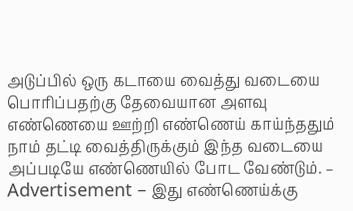அடுப்பில் ஒரு கடாயை வைத்து வடையை பொரிப்பதற்கு தேவையான அளவு எண்ணெயை ஊற்றி எண்ணெய் காய்ந்ததும் நாம் தட்டி வைத்திருக்கும் இந்த வடையை அப்படியே எண்ணெயில் போட வேண்டும். – Advertisement – இது எண்ணெய்க்கு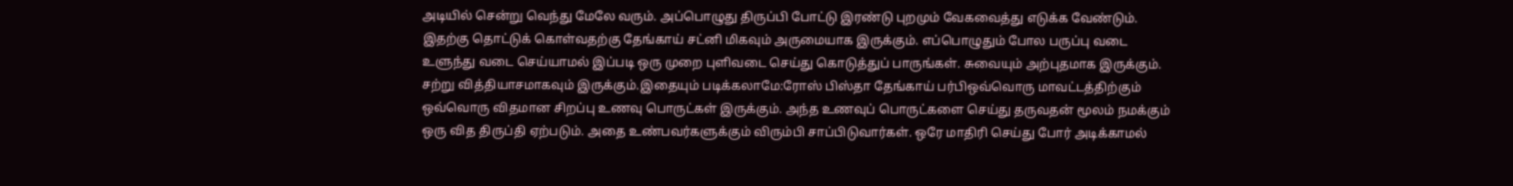அடியில் சென்று வெந்து மேலே வரும். அப்பொழுது திருப்பி போட்டு இரண்டு புறமும் வேகவைத்து எடுக்க வேண்டும். இதற்கு தொட்டுக் கொள்வதற்கு தேங்காய் சட்னி மிகவும் அருமையாக இருக்கும். எப்பொழுதும் போல பருப்பு வடை உளுந்து வடை செய்யாமல் இப்படி ஒரு முறை புளிவடை செய்து கொடுத்துப் பாருங்கள். சுவையும் அற்புதமாக இருக்கும். சற்று வித்தியாசமாகவும் இருக்கும்.இதையும் படிக்கலாமே:ரோஸ் பிஸ்தா தேங்காய் பர்பிஒவ்வொரு மாவட்டத்திற்கும் ஒவ்வொரு விதமான சிறப்பு உணவு பொருட்கள் இருக்கும். அந்த உணவுப் பொருட்களை செய்து தருவதன் மூலம் நமக்கும் ஒரு வித திருப்தி ஏற்படும். அதை உண்பவர்களுக்கும் விரும்பி சாப்பிடுவார்கள். ஒரே மாதிரி செய்து போர் அடிக்காமல்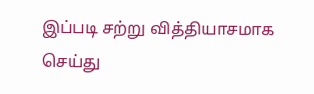இப்படி சற்று வித்தியாசமாக செய்து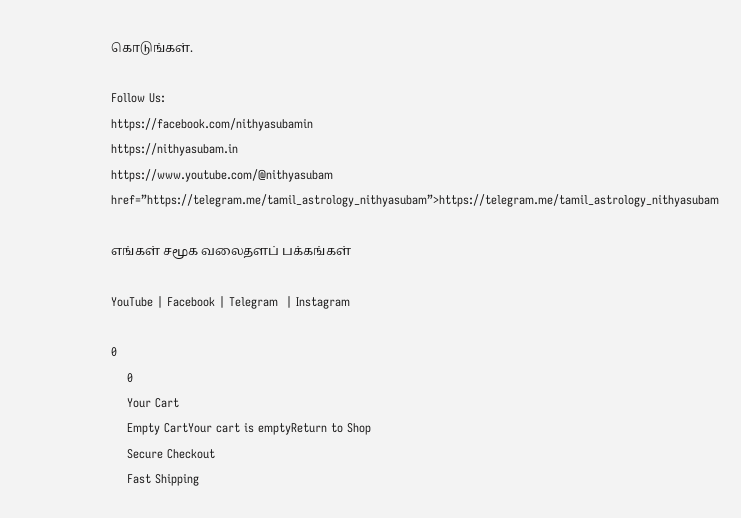கொடுங்கள்.

Follow Us:
https://facebook.com/nithyasubamin
https://nithyasubam.in
https://www.youtube.com/@nithyasubam
href=”https://telegram.me/tamil_astrology_nithyasubam”>https://telegram.me/tamil_astrology_nithyasubam

எங்கள் சமூக வலைதளப் பக்கங்கள்

YouTube | Facebook | Telegram  | Instagram

0
    0
    Your Cart
    Empty CartYour cart is emptyReturn to Shop
    Secure Checkout
    Fast Shipping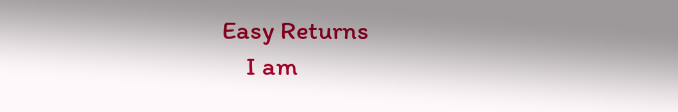Easy Returns
    I am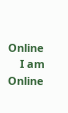Online
    I am Online